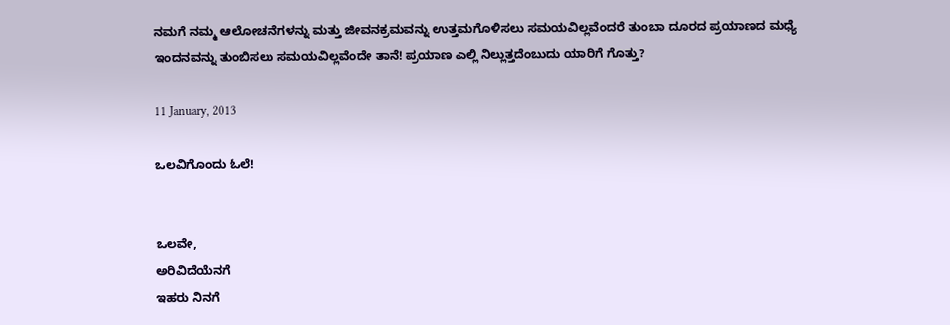ನಮಗೆ ನಮ್ಮ ಆಲೋಚನೆಗಳನ್ನು ಮತ್ತು ಜೀವನಕ್ರಮವನ್ನು ಉತ್ತಮಗೊಳಿಸಲು ಸಮಯವಿಲ್ಲವೆಂದರೆ ತುಂಬಾ ದೂರದ ಪ್ರಯಾಣದ ಮಧ್ಯೆ ಇಂದನವನ್ನು ತುಂಬಿಸಲು ಸಮಯವಿಲ್ಲವೆಂದೇ ತಾನೆ! ಪ್ರಯಾಣ ಎಲ್ಲಿ ನಿಲ್ಲುತ್ತದೆಂಬುದು ಯಾರಿಗೆ ಗೊತ್ತು?

11 January, 2013

ಒಲವಿಗೊಂದು ಓಲೆ!


ಒಲವೇ,
ಅರಿವಿದೆಯೆನಗೆ
ಇಹರು ನಿನಗೆ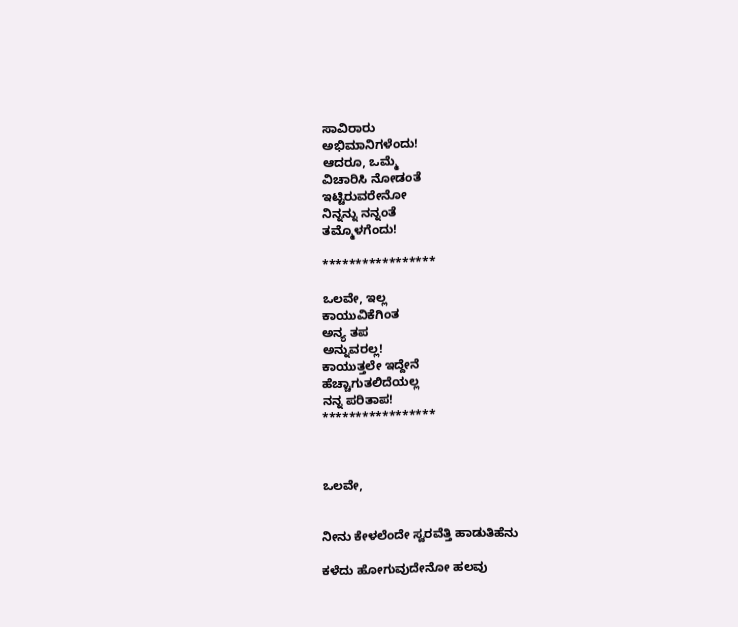ಸಾವಿರಾರು
ಅಭಿಮಾನಿಗಳೆಂದು!
ಆದರೂ, ಒಮ್ಮೆ
ವಿಚಾರಿಸಿ ನೋಡಂತೆ
ಇಟ್ಟಿರುವರೇನೋ
ನಿನ್ನನ್ನು ನನ್ನಂತೆ
ತಮ್ಮೊಳಗೆಂದು!

*****************

ಒಲವೇ, ಇಲ್ಲ
ಕಾಯುವಿಕೆಗಿಂತ
ಅನ್ಯ ತಪ
ಅನ್ನುವರಲ್ಲ!
ಕಾಯುತ್ತಲೇ ಇದ್ದೇನೆ
ಹೆಚ್ಚಾಗುತಲಿದೆಯಲ್ಲ
ನನ್ನ ಪರಿತಾಪ!
*****************



ಒಲವೇ,


ನೀನು ಕೇಳಲೆಂದೇ ಸ್ವರವೆತ್ತಿ ಹಾಡುತಿಹೆನು

ಕಳೆದು ಹೋಗುವುದೇನೋ ಹಲವು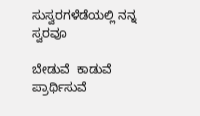ಸುಸ್ವರಗಳೆಡೆಯಲ್ಲಿ ನನ್ನ ಸ್ವರವೂ

ಬೇಡುವೆ  ಕಾಡುವೆ  ಪ್ರಾರ್ಥಿಸುವೆ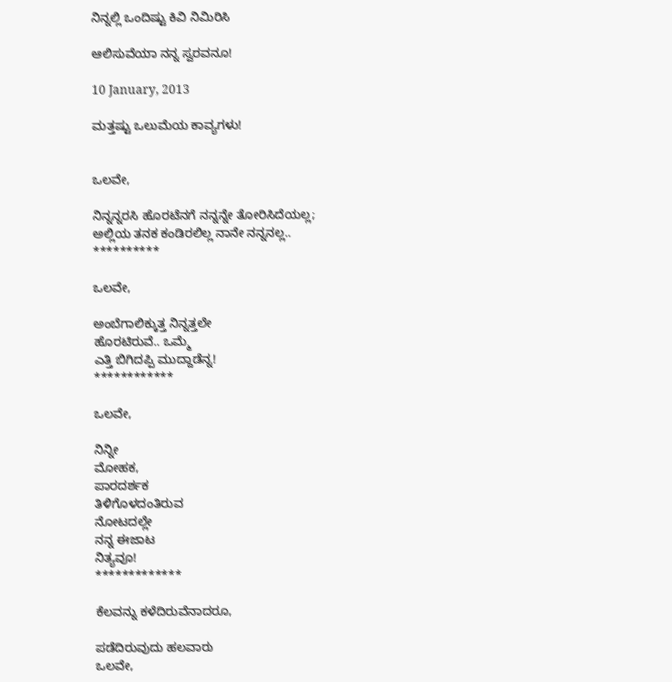ನಿನ್ನಲ್ಲಿ ಒಂದಿಷ್ಟು ಕಿವಿ ನಿಮಿರಿಸಿ

ಆಲಿಸುವೆಯಾ ನನ್ನ ಸ್ವರವನೂ!

10 January, 2013

ಮತ್ತಷ್ಟು ಒಲುಮೆಯ ಕಾವ್ಯಗಳು!


ಒಲವೇ,

ನಿನ್ನನ್ನರಸಿ ಹೊರಟೆನಗೆ ನನ್ನನ್ನೇ ತೋರಿಸಿದೆಯಲ್ಲ;
ಅಲ್ಲಿಯ ತನಕ ಕಂಡಿರಲಿಲ್ಲ ನಾನೇ ನನ್ನನಲ್ಲ..
**********

ಒಲವೇ,

ಅಂಬೆಗಾಲಿಕ್ಕುತ್ತ ನಿನ್ನತ್ತಲೇ
ಹೊರಟಿರುವೆ.. ಒಮ್ಮೆ
ಎತ್ತಿ ಬಿಗಿದಪ್ಪಿ ಮುದ್ದಾಡೆನ್ನ!
************

ಒಲವೇ,

ನಿನ್ನೀ
ಮೋಹಕ,
ಪಾರದರ್ಶಕ
ತಿಳಿಗೊಳದಂತಿರುವ
ನೋಟದಲ್ಲೇ
ನನ್ನ ಈಜಾಟ
ನಿತ್ಯವೂ!
*************

ಕೆಲವನ್ನು ಕಳೆದಿರುವೆನಾದರೂ,

ಪಡೆದಿರುವುದು ಹಲವಾರು
ಒಲವೇ,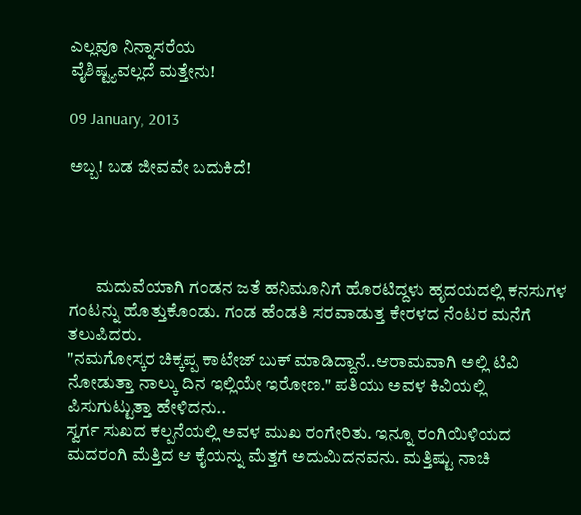ಎಲ್ಲವೂ ನಿನ್ನಾಸರೆಯ
ವೈಶಿಷ್ಟ್ಯವಲ್ಲದೆ ಮತ್ತೇನು!

09 January, 2013

ಅಬ್ಬ! ಬಡ ಜೀವವೇ ಬದುಕಿದೆ!




        ಮದುವೆಯಾಗಿ ಗಂಡನ ಜತೆ ಹನಿಮೂನಿಗೆ ಹೊರಟಿದ್ದಳು ಹೃದಯದಲ್ಲಿ ಕನಸುಗಳ ಗಂಟನ್ನು ಹೊತ್ತುಕೊಂಡು. ಗಂಡ ಹೆಂಡತಿ ಸರವಾಡುತ್ತ ಕೇರಳದ ನೆಂಟರ ಮನೆಗೆ ತಲುಪಿದರು.
"ನಮಗೋಸ್ಕರ ಚಿಕ್ಕಪ್ಪ ಕಾಟೇಜ್ ಬುಕ್ ಮಾಡಿದ್ದಾನೆ..ಆರಾಮವಾಗಿ ಅಲ್ಲಿ ಟಿವಿ ನೋಡುತ್ತಾ ನಾಲ್ಕು ದಿನ ಇಲ್ಲಿಯೇ ಇರೋಣ." ಪತಿಯು ಅವಳ ಕಿವಿಯಲ್ಲಿ ಪಿಸುಗುಟ್ಟುತ್ತಾ ಹೇಳಿದನು..
ಸ್ವರ್ಗ ಸುಖದ ಕಲ್ಪನೆಯಲ್ಲಿ ಅವಳ ಮುಖ ರಂಗೇರಿತು. ಇನ್ನೂ ರಂಗಿಯಿಳಿಯದ ಮದರಂಗಿ ಮೆತ್ತಿದ ಆ ಕೈಯನ್ನು ಮೆತ್ತಗೆ ಅದುಮಿದನವನು. ಮತ್ತಿಷ್ಟು ನಾಚಿ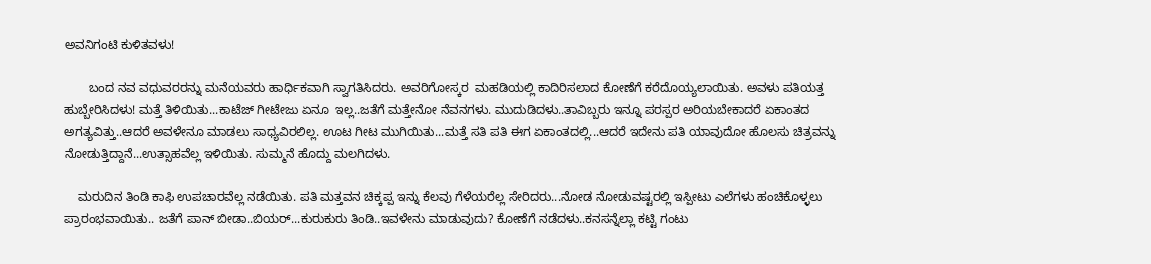ಅವನಿಗಂಟಿ ಕುಳಿತವಳು!

       ಬಂದ ನವ ವಧುವರರನ್ನು ಮನೆಯವರು ಹಾರ್ಧಿಕವಾಗಿ ಸ್ವಾಗತಿಸಿದರು. ಅವರಿಗೋಸ್ಕರ  ಮಹಡಿಯಲ್ಲಿ ಕಾದಿರಿಸಲಾದ ಕೋಣೆಗೆ ಕರೆದೊಯ್ಯಲಾಯಿತು. ಅವಳು ಪತಿಯತ್ತ ಹುಬ್ಬೇರಿಸಿದಳು! ಮತ್ತೆ ತಿಳಿಯಿತು...ಕಾಟೆಜ್ ಗೀಟೇಜು ಏನೂ  ಇಲ್ಲ..ಜತೆಗೆ ಮತ್ತೇನೋ ನೆವನಗಳು. ಮುದುಡಿದಳು..ತಾವಿಬ್ಬರು ಇನ್ನೂ ಪರಸ್ಪರ ಅರಿಯಬೇಕಾದರೆ ಏಕಾಂತದ ಅಗತ್ಯವಿತ್ತು..ಆದರೆ ಅವಳೇನೂ ಮಾಡಲು ಸಾಧ್ಯವಿರಲಿಲ್ಲ. ಊಟ ಗೀಟ ಮುಗಿಯಿತು...ಮತ್ತೆ ಸತಿ ಪತಿ ಈಗ ಏಕಾಂತದಲ್ಲಿ...ಆದರೆ ಇದೇನು ಪತಿ ಯಾವುದೋ ಹೊಲಸು ಚಿತ್ರವನ್ನು ನೋಡುತ್ತಿದ್ದಾನೆ...ಉತ್ಸಾಹವೆಲ್ಲ ಇಳಿಯಿತು. ಸುಮ್ಮನೆ ಹೊದ್ದು ಮಲಗಿದಳು.

    ಮರುದಿನ ತಿಂಡಿ ಕಾಫಿ ಉಪಚಾರವೆಲ್ಲ ನಡೆಯಿತು. ಪತಿ ಮತ್ತವನ ಚಿಕ್ಕಪ್ಪ ಇನ್ನು ಕೆಲವು ಗೆಳೆಯರೆಲ್ಲ ಸೇರಿದರು...ನೋಡ ನೋಡುವಷ್ಟರಲ್ಲಿ ಇಸ್ಪೀಟು ಎಲೆಗಳು ಹಂಚಿಕೊಳ್ಳಲು ಪ್ರಾರಂಭವಾಯಿತು.. ಜತೆಗೆ ಪಾನ್ ಬೀಡಾ..ಬಿಯರ್...ಕುರುಕುರು ತಿಂಡಿ..ಇವಳೇನು ಮಾಡುವುದು? ಕೋಣೆಗೆ ನಡೆದಳು..ಕನಸನ್ನೆಲ್ಲಾ ಕಟ್ಟಿ ಗಂಟು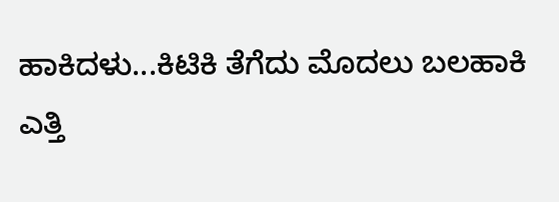ಹಾಕಿದಳು...ಕಿಟಿಕಿ ತೆಗೆದು ಮೊದಲು ಬಲಹಾಕಿ ಎತ್ತಿ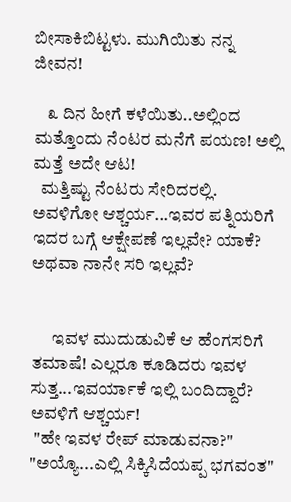ಬೀಸಾಕಿಬಿಟ್ಟಳು. ಮುಗಿಯಿತು ನನ್ನ ಜೀವನ!

    ೩ ದಿನ ಹೀಗೆ ಕಳೆಯಿತು..ಅಲ್ಲಿಂದ ಮತ್ತೊಂದು ನೆಂಟರ ಮನೆಗೆ ಪಯಣ! ಅಲ್ಲಿ ಮತ್ತೆ ಅದೇ ಆಟ!
  ಮತ್ತಿಷ್ಟು ನೆಂಟರು ಸೇರಿದರಲ್ಲಿ. ಅವಳಿಗೋ ಆಶ್ಚರ್ಯ...ಇವರ ಪತ್ನಿಯರಿಗೆ ಇದರ ಬಗ್ಗೆ ಆಕ್ಷೇಪಣೆ ಇಲ್ಲವೇ? ಯಾಕೆ? ಅಥವಾ ನಾನೇ ಸರಿ ಇಲ್ಲವೆ?


      ಇವಳ ಮುದುಡುವಿಕೆ ಆ ಹೆಂಗಸರಿಗೆ ತಮಾಷೆ! ಎಲ್ಲರೂ ಕೂಡಿದರು ಇವಳ ಸುತ್ತ...ಇವರ್ಯಾಕೆ ಇಲ್ಲಿ ಬಂದಿದ್ದಾರೆ? ಅವಳಿಗೆ ಆಶ್ಚರ್ಯ!
 "ಹೇ ಇವಳ ರೇಪ್ ಮಾಡುವನಾ?"
"ಅಯ್ಯೊ...ಎಲ್ಲಿ ಸಿಕ್ಕಿಸಿದೆಯಪ್ಪ ಭಗವಂತ"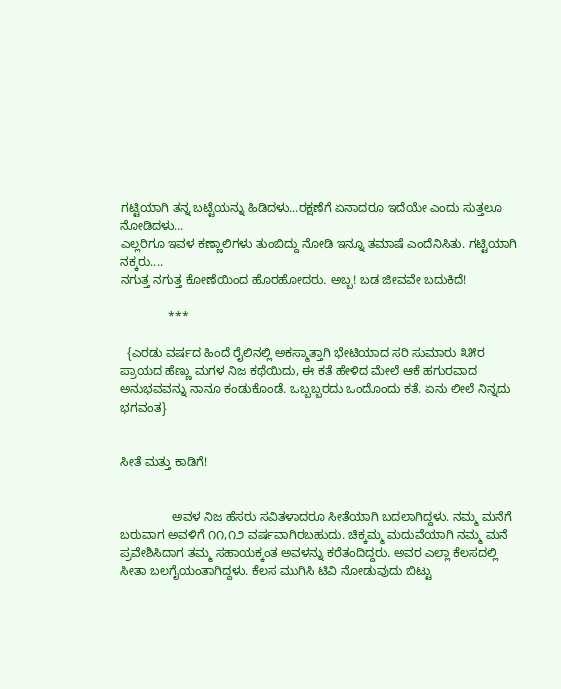ಗಟ್ಟಿಯಾಗಿ ತನ್ನ ಬಟ್ಟೆಯನ್ನು ಹಿಡಿದಳು...ರಕ್ಷಣೆಗೆ ಏನಾದರೂ ಇದೆಯೇ ಎಂದು ಸುತ್ತಲೂ ನೋಡಿದಳು...
ಎಲ್ಲರಿಗೂ ಇವಳ ಕಣ್ಣಾಲಿಗಳು ತುಂಬಿದ್ದು ನೋಡಿ ಇನ್ನೂ ತಮಾಷೆ ಎಂದೆನಿಸಿತು. ಗಟ್ಟಿಯಾಗಿ ನಕ್ಕರು....
ನಗುತ್ತ ನಗುತ್ತ ಕೋಣೆಯಿಂದ ಹೊರಹೋದರು. ಅಬ್ಬ! ಬಡ ಜೀವವೇ ಬದುಕಿದೆ!

              ***

  {ಎರಡು ವರ್ಷದ ಹಿಂದೆ ರೈಲಿನಲ್ಲಿ ಅಕಸ್ಮಾತ್ತಾಗಿ ಭೇಟಿಯಾದ ಸರಿ ಸುಮಾರು ೩೫ರ ಪ್ರಾಯದ ಹೆಣ್ಣು ಮಗಳ ನಿಜ ಕಥೆಯಿದು, ಈ ಕತೆ ಹೇಳಿದ ಮೇಲೆ ಆಕೆ ಹಗುರವಾದ ಅನುಭವವನ್ನು ನಾನೂ ಕಂಡುಕೊಂಡೆ. ಒಬ್ಬಬ್ಬರದು ಒಂದೊಂದು ಕತೆ. ಏನು ಲೀಲೆ ನಿನ್ನದು ಭಗವಂತ}


ಸೀತೆ ಮತ್ತು ಕಾಡಿಗೆ!


               ಅವಳ ನಿಜ ಹೆಸರು ಸವಿತಳಾದರೂ ಸೀತೆಯಾಗಿ ಬದಲಾಗಿದ್ದಳು. ನಮ್ಮ ಮನೆಗೆ ಬರುವಾಗ ಅವಳಿಗೆ ೧೧,೧೨ ವರ್ಷವಾಗಿರಬಹುದು. ಚಿಕ್ಕಮ್ಮ ಮದುವೆಯಾಗಿ ನಮ್ಮ ಮನೆ ಪ್ರವೇಶಿಸಿದಾಗ ತಮ್ಮ ಸಹಾಯಕ್ಕಂತ ಅವಳನ್ನು ಕರೆತಂದಿದ್ದರು. ಅವರ ಎಲ್ಲಾ ಕೆಲಸದಲ್ಲಿ ಸೀತಾ ಬಲಗೈಯಂತಾಗಿದ್ದಳು. ಕೆಲಸ ಮುಗಿಸಿ ಟಿವಿ ನೋಡುವುದು ಬಿಟ್ಟು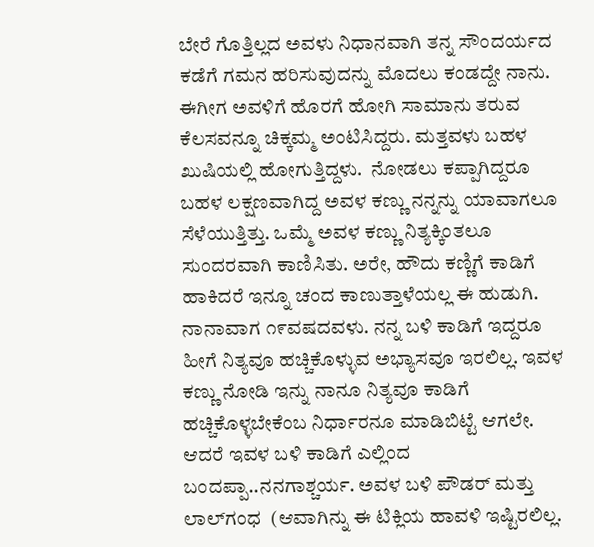ಬೇರೆ ಗೊತ್ತಿಲ್ಲದ ಅವಳು ನಿಧಾನವಾಗಿ ತನ್ನ ಸೌಂದರ್ಯದ ಕಡೆಗೆ ಗಮನ ಹರಿಸುವುದನ್ನು ಮೊದಲು ಕಂಡದ್ದೇ ನಾನು. ಈಗೀಗ ಅವಳಿಗೆ ಹೊರಗೆ ಹೋಗಿ ಸಾಮಾನು ತರುವ ಕೆಲಸವನ್ನೂ ಚಿಕ್ಕಮ್ಮ ಅಂಟಿಸಿದ್ದರು. ಮತ್ತವಳು ಬಹಳ ಖುಷಿಯಲ್ಲಿ ಹೋಗುತ್ತಿದ್ದಳು.  ನೋಡಲು ಕಪ್ಪಾಗಿದ್ದರೂ ಬಹಳ ಲಕ್ಷಣವಾಗಿದ್ದ ಅವಳ ಕಣ್ಣು ನನ್ನನ್ನು ಯಾವಾಗಲೂ ಸೆಳೆಯುತ್ತಿತ್ತು. ಒಮ್ಮೆ ಅವಳ ಕಣ್ಣು ನಿತ್ಯಕ್ಕಿಂತಲೂ ಸುಂದರವಾಗಿ ಕಾಣಿಸಿತು. ಅರೇ, ಹೌದು ಕಣ್ಣಿಗೆ ಕಾಡಿಗೆ ಹಾಕಿದರೆ ಇನ್ನೂ ಚಂದ ಕಾಣುತ್ತಾಳೆಯಲ್ಲ ಈ ಹುಡುಗಿ. ನಾನಾವಾಗ ೧೯ವಷದವಳು. ನನ್ನ ಬಳಿ ಕಾಡಿಗೆ ಇದ್ದರೂ ಹೀಗೆ ನಿತ್ಯವೂ ಹಚ್ಚಿಕೊಳ್ಳುವ ಅಭ್ಯಾಸವೂ ಇರಲಿಲ್ಲ. ಇವಳ ಕಣ್ಣು ನೋಡಿ ಇನ್ನು ನಾನೂ ನಿತ್ಯವೂ ಕಾಡಿಗೆ ಹಚ್ಚಿಕೊಳ್ಳಬೇಕೆಂಬ ನಿರ್ಧಾರನೂ ಮಾಡಿಬಿಟ್ಟೆ ಆಗಲೇ. ಆದರೆ ಇವಳ ಬಳಿ ಕಾಡಿಗೆ ಎಲ್ಲಿಂದ ಬಂದಪ್ಪಾ..ನನಗಾಶ್ಚರ್ಯ. ಅವಳ ಬಳಿ ಪೌಡರ್ ಮತ್ತು ಲಾಲ್‍ಗಂಧ  (ಆವಾಗಿನ್ನು ಈ ಟಿಕ್ಲಿಯ ಹಾವಳಿ ಇಷ್ಟಿರಲಿಲ್ಲ.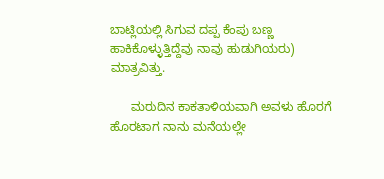ಬಾಟ್ಲಿಯಲ್ಲಿ ಸಿಗುವ ದಪ್ಪ ಕೆಂಪು ಬಣ್ಣ ಹಾಕಿಕೊಳ್ಳುತ್ತಿದ್ದೆವು ನಾವು ಹುಡುಗಿಯರು) ಮಾತ್ರವಿತ್ತು.

      ಮರುದಿನ ಕಾಕತಾಳಿಯವಾಗಿ ಅವಳು ಹೊರಗೆ ಹೊರಟಾಗ ನಾನು ಮನೆಯಲ್ಲೇ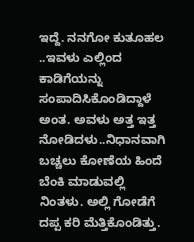ಇದ್ದೆ. ನನಗೋ ಕುತೂಹಲ ..ಇವಳು ಎಲ್ಲಿಂದ ಕಾಡಿಗೆಯನ್ನು ಸಂಪಾದಿಸಿಕೊಂಡಿದ್ದಾಳೆ ಅಂತ. ಅವಳು ಅತ್ತ ಇತ್ತ ನೋಡಿದಳು..ನಿಧಾನವಾಗಿ ಬಚ್ಚಲು ಕೋಣೆಯ ಹಿಂದೆ ಬೆಂಕಿ ಮಾಡುವಲ್ಲಿ ನಿಂತಳು. ಅಲ್ಲಿ ಗೋಡೆಗೆ ದಪ್ಪ ಕರಿ ಮೆತ್ತಿಕೊಂಡಿತ್ತು.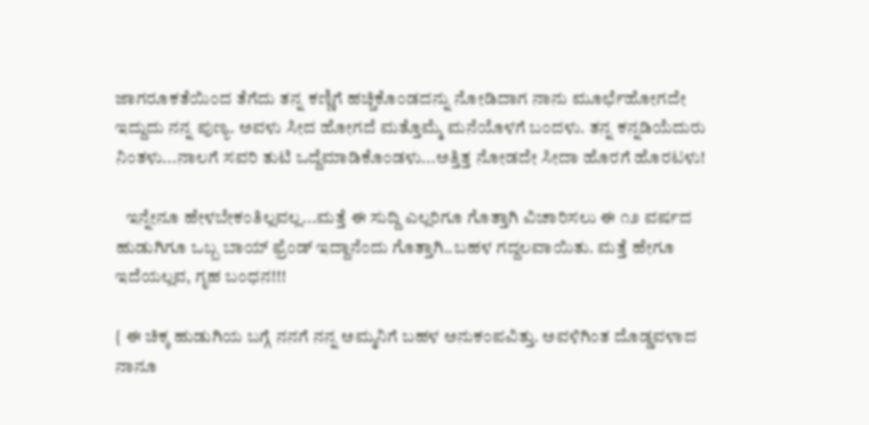ಜಾಗರೂಕತೆಯಿಂದ ತೆಗೆದು ತನ್ನ ಕಣ್ಣಿಗೆ ಹಚ್ಚಿಕೊಂಡದನ್ನು ನೋಡಿದಾಗ ನಾನು ಮೂರ್ಛೆಹೋಗದೇ ಇದ್ದುದು ನನ್ನ ಪುಣ್ಯ. ಅವಳು ಸೀದ ಹೋಗದೆ ಮತ್ತೊಮ್ಮೆ ಮನೆಯೊಳಗೆ ಬಂದಳು. ತನ್ನ ಕನ್ನಡಿಯೆದುರು ನಿಂತಳು...ನಾಲಗೆ ಸವರಿ ತುಟಿ ಒದ್ದೆಮಾಡಿಕೊಂಡಳು...ಅತ್ತಿತ್ತ ನೋಡದೇ ಸೀದಾ ಹೊರಗೆ ಹೊರಟಳು!

   ಇನ್ನೇನೂ ಹೇಳಬೇಕಂತಿಲ್ಲವಲ್ಲ...ಮತ್ತೆ ಈ ಸುದ್ದಿ ಎಲ್ಲರಿಗೂ ಗೊತ್ತಾಗಿ ವಿಚಾರಿಸಲು ಈ ೧೨ ವರ್ಷದ ಹುಡುಗಿಗೂ ಒಬ್ಬ ಬಾಯ್ ಫ್ರೆಂಡ್ ಇದ್ದಾನೆಂದು ಗೊತ್ತಾಗಿ..ಬಹಳ ಗದ್ದಲವಾಯಿತು. ಮತ್ತೆ ಹೇಗೂ ಇದೆಯಲ್ಲವ, ಗೃಹ ಬಂಧನ!!!

{ ಈ ಚಿಕ್ಕ ಹುಡುಗಿಯ ಬಗ್ಗೆ ನನಗೆ ನನ್ನ ಅಮ್ಮನಿಗೆ ಬಹಳ ಅನುಕಂಪವಿತ್ತು. ಅವಳಿಗಿಂತ ದೊಡ್ಡವಳಾದ ನಾನೂ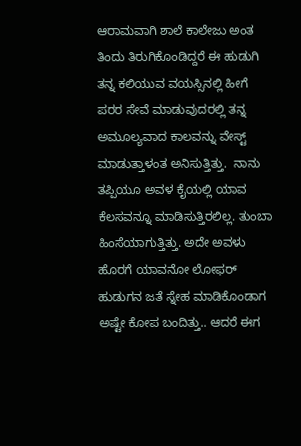ಆರಾಮವಾಗಿ ಶಾಲೆ ಕಾಲೇಜು ಅಂತ ತಿಂದು ತಿರುಗಿಕೊಂಡಿದ್ದರೆ ಈ ಹುಡುಗಿ ತನ್ನ ಕಲಿಯುವ ವಯಸ್ಸಿನಲ್ಲಿ ಹೀಗೆ ಪರರ ಸೇವೆ ಮಾಡುವುದರಲ್ಲಿ ತನ್ನ ಅಮೂಲ್ಯವಾದ ಕಾಲವನ್ನು ವೇಸ್ಟ್ ಮಾಡುತ್ತಾಳಂತ ಅನಿಸುತ್ತಿತ್ತು.  ನಾನು ತಪ್ಪಿಯೂ ಅವಳ ಕೈಯಲ್ಲಿ ಯಾವ ಕೆಲಸವನ್ನೂ ಮಾಡಿಸುತ್ತಿರಲಿಲ್ಲ. ತುಂಬಾ ಹಿಂಸೆಯಾಗುತ್ತಿತ್ತು. ಅದೇ ಅವಳು ಹೊರಗೆ ಯಾವನೋ ಲೋಫರ್ ಹುಡುಗನ ಜತೆ ಸ್ನೇಹ ಮಾಡಿಕೊಂಡಾಗ ಅಷ್ಟೇ ಕೋಪ ಬಂದಿತ್ತು.. ಆದರೆ ಈಗ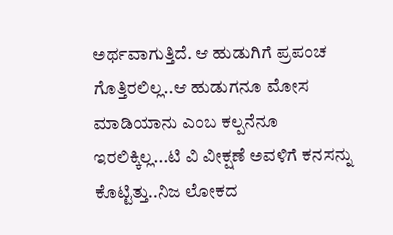ಅರ್ಥವಾಗುತ್ತಿದೆ. ಆ ಹುಡುಗಿಗೆ ಪ್ರಪಂಚ ಗೊತ್ತಿರಲಿಲ್ಲ..ಆ ಹುಡುಗನೂ ಮೋಸ ಮಾಡಿಯಾನು ಎಂಬ ಕಲ್ಪನೆನೂ ಇರಲಿಕ್ಕಿಲ್ಲ...ಟಿ ವಿ ವೀಕ್ಷಣೆ ಅವಳಿಗೆ ಕನಸನ್ನು ಕೊಟ್ಟಿತ್ತು..ನಿಜ ಲೋಕದ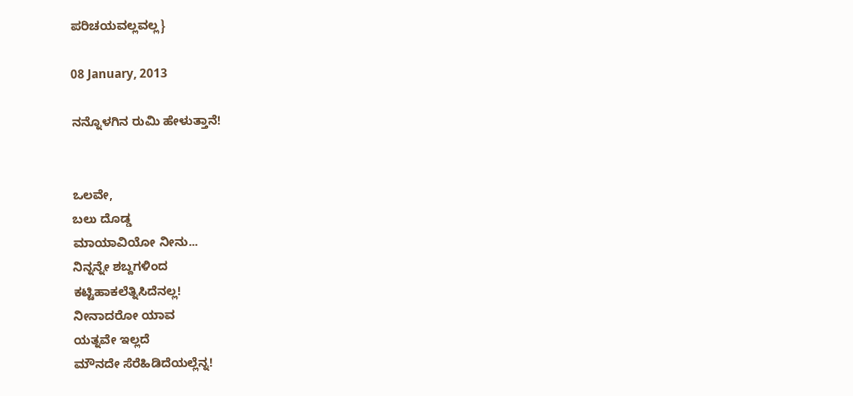ಪರಿಚಯವಲ್ಲವಲ್ಲ}

08 January, 2013

ನನ್ನೊಳಗಿನ ರುಮಿ ಹೇಳುತ್ತಾನೆ!


ಒಲವೇ,
ಬಲು ದೊಡ್ಡ
ಮಾಯಾವಿಯೋ ನೀನು...
ನಿನ್ನನ್ನೇ ಶಬ್ದಗಳಿಂದ
ಕಟ್ಟಿಹಾಕಲೆತ್ನಿಸಿದೆನಲ್ಲ!
ನೀನಾದರೋ ಯಾವ
ಯತ್ನವೇ ಇಲ್ಲದೆ
ಮೌನದೇ ಸೆರೆಹಿಡಿದೆಯಲ್ಲೆನ್ನ!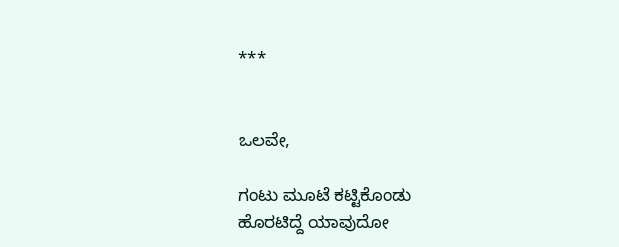***


ಒಲವೇ,

ಗಂಟು ಮೂಟೆ ಕಟ್ಟಿಕೊಂಡು
ಹೊರಟಿದ್ದೆ ಯಾವುದೋ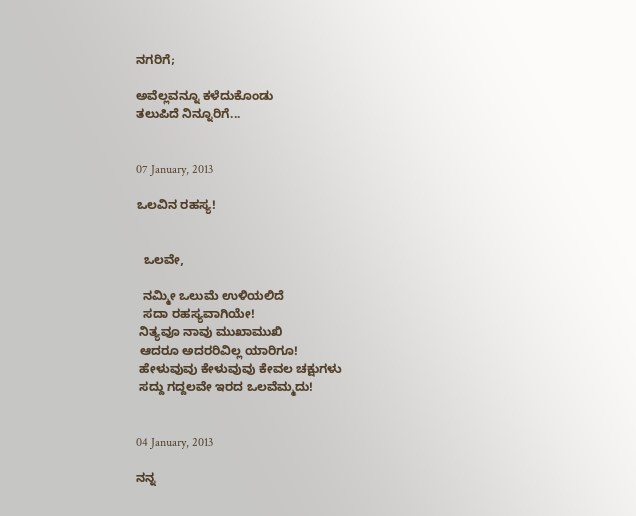ನಗರಿಗೆ;

ಅವೆಲ್ಲವನ್ನೂ ಕಳೆದುಕೊಂಡು
ತಲುಪಿದೆ ನಿನ್ನೂರಿಗೆ...


07 January, 2013

ಒಲವಿನ ರಹಸ್ಯ!


  ಒಲವೇ,

  ನಮ್ಮೀ ಒಲುಮೆ ಉಳಿಯಲಿದೆ
  ಸದಾ ರಹಸ್ಯವಾಗಿಯೇ!
 ನಿತ್ಯವೂ ನಾವು ಮುಖಾಮುಖಿ
 ಆದರೂ ಅದರರಿವಿಲ್ಲ ಯಾರಿಗೂ!
 ಹೇಳುವುವು ಕೇಳುವುವು ಕೇವಲ ಚಕ್ಷುಗಳು
 ಸದ್ದು ಗದ್ದಲವೇ ಇರದ ಒಲವೆಮ್ಮದು!


04 January, 2013

ನನ್ನ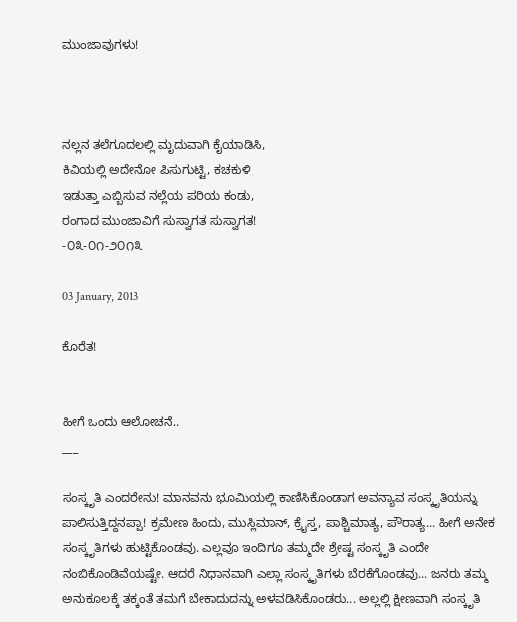ಮುಂಜಾವುಗಳು!



ನಲ್ಲನ ತಲೆಗೂದಲಲ್ಲಿ ಮೃದುವಾಗಿ ಕೈಯಾಡಿಸಿ,
ಕಿವಿಯಲ್ಲಿ ಅದೇನೋ ಪಿಸುಗುಟ್ಟಿ, ಕಚಕುಳಿ
ಇಡುತ್ತಾ ಎಬ್ಬಿಸುವ ನಲ್ಲೆಯ ಪರಿಯ ಕಂಡು,
ರಂಗಾದ ಮುಂಜಾವಿಗೆ ಸುಸ್ವಾಗತ ಸುಸ್ವಾಗತ!
-೦೩-೦೧-೨೦೧೩

03 January, 2013

ಕೊರೆತ!


ಹೀಗೆ ಒಂದು ಆಲೋಚನೆ..
___

ಸಂಸ್ಕೃತಿ ಎಂದರೇನು! ಮಾನವನು ಭೂಮಿಯಲ್ಲಿ ಕಾಣಿಸಿಕೊಂಡಾಗ ಅವನ್ಯಾವ ಸಂಸ್ಕೃತಿಯನ್ನು ಪಾಲಿಸುತ್ತಿದ್ದನಪ್ಪಾ! ಕ್ರಮೇಣ ಹಿಂದು, ಮುಸ್ಲಿಮಾನ್, ಕ್ರೈಸ್ತ, ಪಾಶ್ಚಿಮಾತ್ಯ, ಪೌರಾತ್ಯ... ಹೀಗೆ ಅನೇಕ ಸಂಸ್ಕೃತಿಗಳು ಹುಟ್ಟಿಕೊಂಡವು. ಎಲ್ಲವೂ ಇಂದಿಗೂ ತಮ್ಮದೇ ಶ್ರೇಷ್ಟ ಸಂಸ್ಕೃತಿ ಎಂದೇ ನಂಬಿಕೊಂಡಿವೆಯಷ್ಟೇ. ಆದರೆ ನಿಧಾನವಾಗಿ ಎಲ್ಲಾ ಸಂಸ್ಕೃತಿಗಳು ಬೆರಕೆಗೊಂಡವು... ಜನರು ತಮ್ಮ ಅನುಕೂಲಕ್ಕೆ ತಕ್ಕಂತೆ ತಮಗೆ ಬೇಕಾದುದನ್ನು ಅಳವಡಿಸಿಕೊಂಡರು... ಅಲ್ಲಲ್ಲಿ ಕ್ಷೀಣವಾಗಿ ಸಂಸ್ಕೃತಿ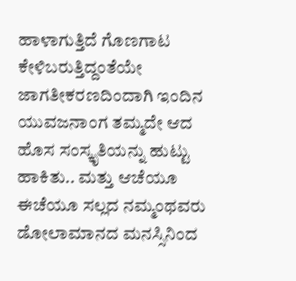ಹಾಳಾಗುತ್ತಿದೆ ಗೊಣಗಾಟ ಕೇಳಿಬರುತ್ತಿದ್ದಂತೆಯೇ ಜಾಗತೀಕರಣದಿಂದಾಗಿ ಇಂದಿನ ಯುವಜನಾಂಗ ತಮ್ಮದೇ ಆದ ಹೊಸ ಸಂಸ್ಕೃತಿಯನ್ನು ಹುಟ್ಟು ಹಾಕಿತು.. ಮತ್ತು ಆಚೆಯೂ ಈಚೆಯೂ ಸಲ್ಲದ ನಮ್ಮಂಥವರು ಡೋಲಾಮಾನದ ಮನಸ್ಸಿನಿಂದ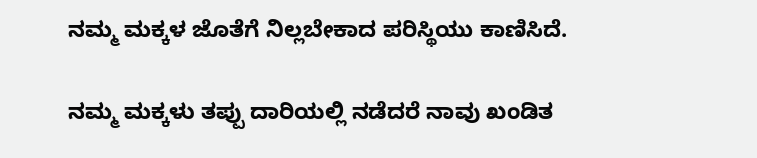ನಮ್ಮ ಮಕ್ಕಳ ಜೊತೆಗೆ ನಿಲ್ಲಬೇಕಾದ ಪರಿಸ್ಥಿಯು ಕಾಣಿಸಿದೆ.

ನಮ್ಮ ಮಕ್ಕಳು ತಪ್ಪು ದಾರಿಯಲ್ಲಿ ನಡೆದರೆ ನಾವು ಖಂಡಿತ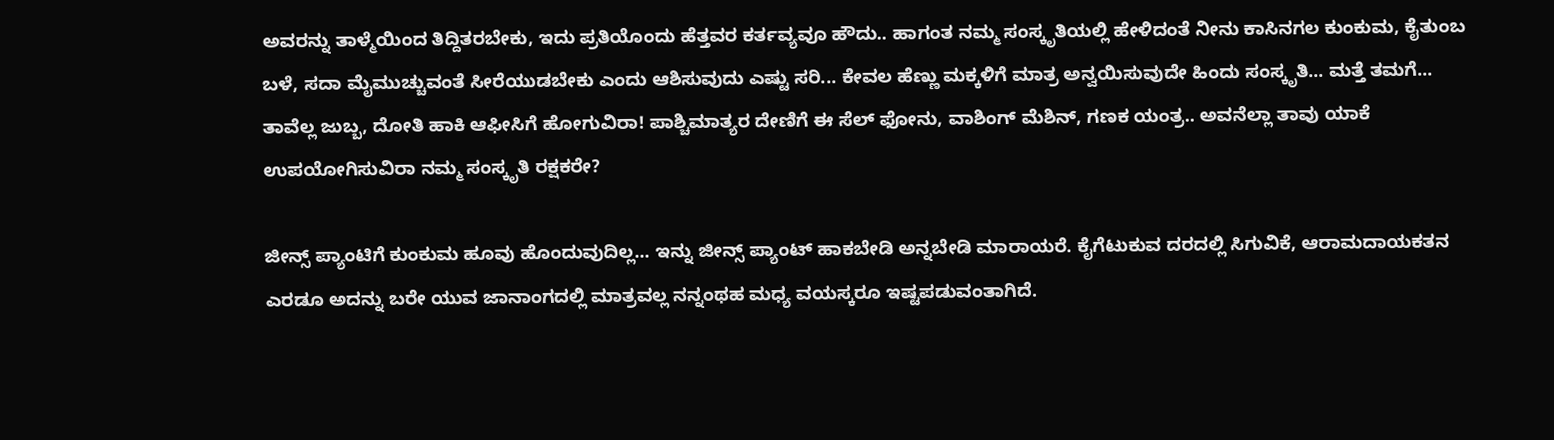ಅವರನ್ನು ತಾಳ್ಮೆಯಿಂದ ತಿದ್ದಿತರಬೇಕು, ಇದು ಪ್ರತಿಯೊಂದು ಹೆತ್ತವರ ಕರ್ತವ್ಯವೂ ಹೌದು.. ಹಾಗಂತ ನಮ್ಮ ಸಂಸ್ಕೃತಿಯಲ್ಲಿ ಹೇಳಿದಂತೆ ನೀನು ಕಾಸಿನಗಲ ಕುಂಕುಮ, ಕೈತುಂಬ ಬಳೆ, ಸದಾ ಮೈಮುಚ್ಚುವಂತೆ ಸೀರೆಯುಡಬೇಕು ಎಂದು ಆಶಿಸುವುದು ಎಷ್ಟು ಸರಿ... ಕೇವಲ ಹೆಣ್ಣು ಮಕ್ಕಳಿಗೆ ಮಾತ್ರ ಅನ್ವಯಿಸುವುದೇ ಹಿಂದು ಸಂಸ್ಕೃತಿ... ಮತ್ತೆ ತಮಗೆ... ತಾವೆಲ್ಲ ಜುಬ್ಬ, ದೋತಿ ಹಾಕಿ ಆಫೀಸಿಗೆ ಹೋಗುವಿರಾ! ಪಾಶ್ಚಿಮಾತ್ಯರ ದೇಣಿಗೆ ಈ ಸೆಲ್ ಫೋನು, ವಾಶಿಂಗ್ ಮೆಶಿನ್, ಗಣಕ ಯಂತ್ರ.. ಅವನೆಲ್ಲಾ ತಾವು ಯಾಕೆ ಉಪಯೋಗಿಸುವಿರಾ ನಮ್ಮ ಸಂಸ್ಕೃತಿ ರಕ್ಷಕರೇ?

ಜೀನ್ಸ್ ಪ್ಯಾಂಟಿಗೆ ಕುಂಕುಮ ಹೂವು ಹೊಂದುವುದಿಲ್ಲ... ಇನ್ನು ಜೀನ್ಸ್ ಪ್ಯಾಂಟ್ ಹಾಕಬೇಡಿ ಅನ್ನಬೇಡಿ ಮಾರಾಯರೆ. ಕೈಗೆಟುಕುವ ದರದಲ್ಲಿ ಸಿಗುವಿಕೆ, ಆರಾಮದಾಯಕತನ ಎರಡೂ ಅದನ್ನು ಬರೇ ಯುವ ಜಾನಾಂಗದಲ್ಲಿ ಮಾತ್ರವಲ್ಲ ನನ್ನಂಥಹ ಮಧ್ಯ ವಯಸ್ಕರೂ ಇಷ್ಟಪಡುವಂತಾಗಿದೆ.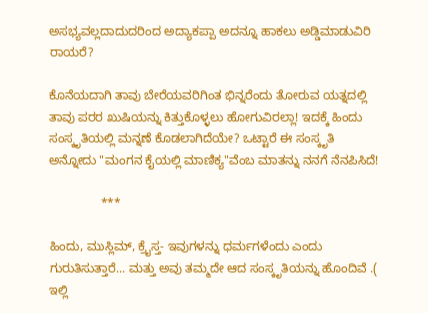ಅಸಭ್ಯವಲ್ಲದಾದುದರಿಂದ ಅದ್ಯಾಕಪ್ಪಾ ಅದನ್ನೂ ಹಾಕಲು ಅಡ್ಡಿಮಾಡುವಿರಿ ರಾಯರೆ?

ಕೊನೆಯದಾಗಿ ತಾವು ಬೇರೆಯವರಿಗಿಂತ ಭಿನ್ನರೆಂದು ತೋರುವ ಯತ್ನದಲ್ಲಿ ತಾವು ಪರರ ಖುಷಿಯನ್ನು ಕಿತ್ತುಕೊಳ್ಳಲು ಹೋಗುವಿರಲ್ಲಾ! ಇದಕ್ಕೆ ಹಿಂದು ಸಂಸ್ಕೃತಿಯಲ್ಲಿ ಮನ್ನಣೆ ಕೊಡಲಾಗಿದೆಯೇ? ಒಟ್ಟಾರೆ ಈ ಸಂಸ್ಕೃತಿ ಅನ್ನೋದು "ಮಂಗನ ಕೈಯಲ್ಲಿ ಮಾಣಿಕ್ಯ"ವೆಂಬ ಮಾತನ್ನು ನನಗೆ ನೆನಪಿಸಿದೆ!

               ***

ಹಿಂದು, ಮುಸ್ಲಿಮ್, ಕ್ರೈಸ್ತ- ಇವುಗಳನ್ನು ಧರ್ಮಗಳೆಂದು ಎಂದು ಗುರುತಿಸುತ್ತಾರೆ... ಮತ್ತು ಅವು ತಮ್ಮದೇ ಆದ ಸಂಸ್ಕೃತಿಯನ್ನು ಹೊಂದಿವೆ .( ಇಲ್ಲಿ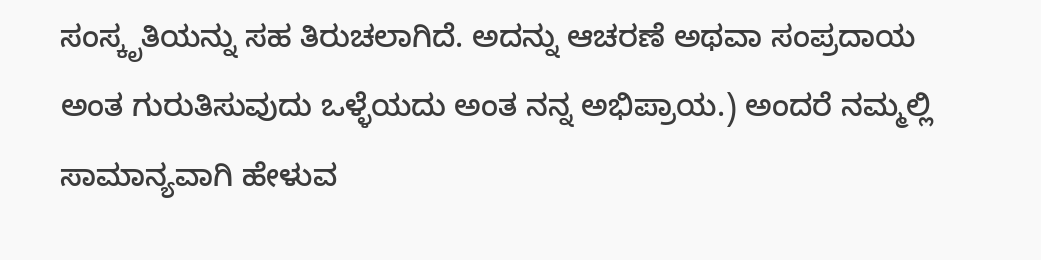ಸಂಸ್ಕೃತಿಯನ್ನು ಸಹ ತಿರುಚಲಾಗಿದೆ. ಅದನ್ನು ಆಚರಣೆ ಅಥವಾ ಸಂಪ್ರದಾಯ ಅಂತ ಗುರುತಿಸುವುದು ಒಳ್ಳೆಯದು ಅಂತ ನನ್ನ ಅಭಿಪ್ರಾಯ.) ಅಂದರೆ ನಮ್ಮಲ್ಲಿ ಸಾಮಾನ್ಯವಾಗಿ ಹೇಳುವ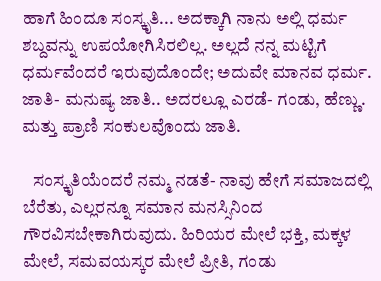ಹಾಗೆ ಹಿಂದೂ ಸಂಸ್ಕೃತಿ... ಅದಕ್ಕಾಗಿ ನಾನು ಅಲ್ಲಿ ಧರ್ಮ ಶಬ್ದವನ್ನು ಉಪಯೋಗಿಸಿರಲಿಲ್ಲ. ಅಲ್ಲದೆ ನನ್ನ ಮಟ್ಟಿಗೆ ಧರ್ಮವೆಂದರೆ ಇರುವುದೊಂದೇ; ಅದುವೇ ಮಾನವ ಧರ್ಮ. ಜಾತಿ- ಮನುಷ್ಯ ಜಾತಿ.. ಅದರಲ್ಲೂ ಎರಡೆ- ಗಂಡು, ಹೆಣ್ಣು. ಮತ್ತು ಪ್ರಾಣಿ ಸಂಕುಲವೊಂದು ಜಾತಿ.

   ಸಂಸ್ಕೃತಿಯೆಂದರೆ ನಮ್ಮ ನಡತೆ- ನಾವು ಹೇಗೆ ಸಮಾಜದಲ್ಲಿ ಬೆರೆತು, ಎಲ್ಲರನ್ನೂ ಸಮಾನ ಮನಸ್ಸಿನಿಂದ ಗೌರವಿಸಬೇಕಾಗಿರುವುದು. ಹಿರಿಯರ ಮೇಲೆ ಭಕ್ತಿ, ಮಕ್ಕಳ ಮೇಲೆ, ಸಮವಯಸ್ಕರ ಮೇಲೆ ಪ್ರೀತಿ, ಗಂಡು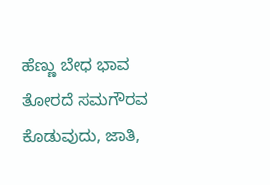ಹೆಣ್ಣು ಬೇಧ ಭಾವ ತೋರದೆ ಸಮಗೌರವ ಕೊಡುವುದು, ಜಾತಿ,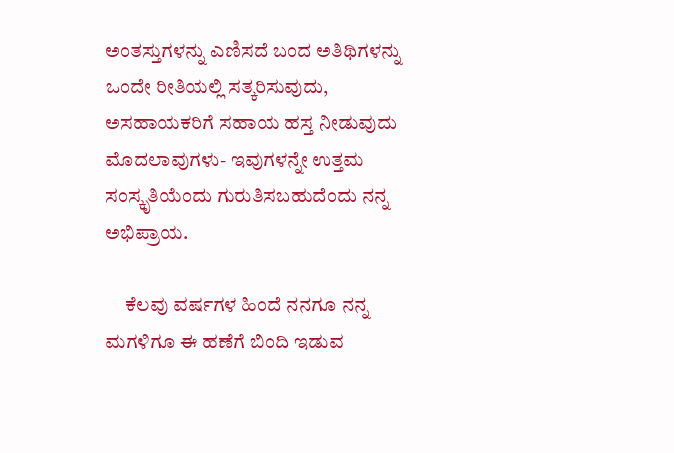ಅಂತಸ್ತುಗಳನ್ನು ಎಣಿಸದೆ ಬಂದ ಅತಿಥಿಗಳನ್ನು ಒಂದೇ ರೀತಿಯಲ್ಲಿ ಸತ್ಕರಿಸುವುದು, ಅಸಹಾಯಕರಿಗೆ ಸಹಾಯ ಹಸ್ತ ನೀಡುವುದು ಮೊದಲಾವುಗಳು- ಇವುಗಳನ್ನೇ ಉತ್ತಮ ಸಂಸ್ಕೃತಿಯೆಂದು ಗುರುತಿಸಬಹುದೆಂದು ನನ್ನ ಅಭಿಪ್ರಾಯ.

     ಕೆಲವು ವರ್ಷಗಳ ಹಿಂದೆ ನನಗೂ ನನ್ನ ಮಗಳಿಗೂ ಈ ಹಣೆಗೆ ಬಿಂದಿ ಇಡುವ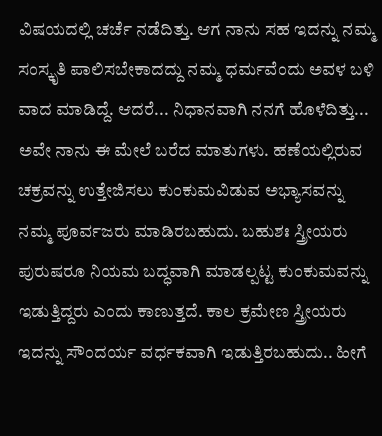ವಿಷಯದಲ್ಲಿ ಚರ್ಚೆ ನಡೆದಿತ್ತು. ಆಗ ನಾನು ಸಹ ಇದನ್ನು ನಮ್ಮ ಸಂಸ್ಕೃತಿ ಪಾಲಿಸಬೇಕಾದದ್ದು ನಮ್ಮ ಧರ್ಮವೆಂದು ಅವಳ ಬಳಿ ವಾದ ಮಾಡಿದ್ದೆ. ಆದರೆ... ನಿಧಾನವಾಗಿ ನನಗೆ ಹೊಳೆದಿತ್ತು... ಅವೇ ನಾನು ಈ ಮೇಲೆ ಬರೆದ ಮಾತುಗಳು. ಹಣೆಯಲ್ಲಿರುವ ಚಕ್ರವನ್ನು ಉತ್ತೇಜಿಸಲು ಕುಂಕುಮವಿಡುವ ಅಭ್ಯಾಸವನ್ನು ನಮ್ಮ ಪೂರ್ವಜರು ಮಾಡಿರಬಹುದು. ಬಹುಶಃ ಸ್ತ್ರೀಯರು ಪುರುಷರೂ ನಿಯಮ ಬದ್ಧವಾಗಿ ಮಾಡಲ್ಪಟ್ಟ ಕುಂಕುಮವನ್ನು ಇಡುತ್ತಿದ್ದರು ಎಂದು ಕಾಣುತ್ತದೆ. ಕಾಲ ಕ್ರಮೇಣ ಸ್ತ್ರೀಯರು ಇದನ್ನು ಸೌಂದರ್ಯ ವರ್ಧಕವಾಗಿ ಇಡುತ್ತಿರಬಹುದು.. ಹೀಗೆ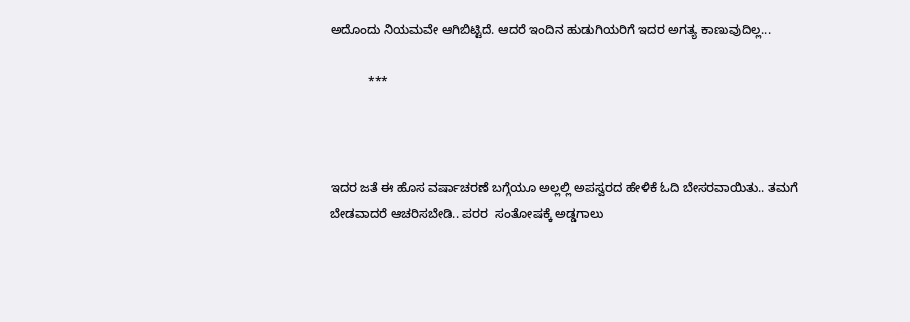ಅದೊಂದು ನಿಯಮವೇ ಆಗಿಬಿಟ್ಟಿದೆ. ಆದರೆ ಇಂದಿನ ಹುಡುಗಿಯರಿಗೆ ಇದರ ಅಗತ್ಯ ಕಾಣುವುದಿಲ್ಲ...

           ***



ಇದರ ಜತೆ ಈ ಹೊಸ ವರ್ಷಾಚರಣೆ ಬಗ್ಗೆಯೂ ಅಲ್ಲಲ್ಲಿ ಅಪಸ್ವರದ ಹೇಳಿಕೆ ಓದಿ ಬೇಸರವಾಯಿತು.. ತಮಗೆ ಬೇಡವಾದರೆ ಆಚರಿಸಬೇಡಿ.. ಪರರ  ಸಂತೋಷಕ್ಕೆ ಅಡ್ಡಗಾಲು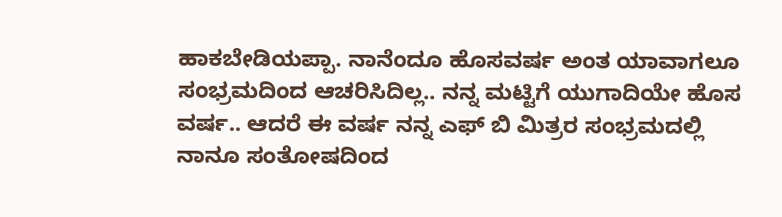ಹಾಕಬೇಡಿಯಪ್ಪಾ. ನಾನೆಂದೂ ಹೊಸವರ್ಷ ಅಂತ ಯಾವಾಗಲೂ ಸಂಭ್ರಮದಿಂದ ಆಚರಿಸಿದಿಲ್ಲ.. ನನ್ನ ಮಟ್ಟಿಗೆ ಯುಗಾದಿಯೇ ಹೊಸ ವರ್ಷ.. ಆದರೆ ಈ ವರ್ಷ ನನ್ನ ಎಫ್ ಬಿ ಮಿತ್ರರ ಸಂಭ್ರಮದಲ್ಲಿ ನಾನೂ ಸಂತೋಷದಿಂದ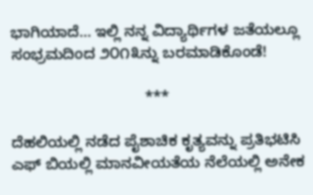ಭಾಗಿಯಾದೆ... ಇಲ್ಲಿ ನನ್ನ ವಿದ್ಯಾರ್ಥಿಗಳ ಜತೆಯಲ್ಲೂ ಸಂಭ್ರಮದಿಂದ ೨೦೧೩ನ್ನು ಬರಮಾಡಿಕೊಂಡೆ!

                               ***

ದೆಹಲಿಯಲ್ಲಿ ನಡೆದ ಪೈಶಾಚಿಕ ಕೃತ್ಯವನ್ನು ಪ್ರತಿಭಟಿಸಿ ಎಫ್ ಬಿಯಲ್ಲಿ ಮಾನವೀಯತೆಯ ನೆಲೆಯಲ್ಲಿ ಅನೇಕ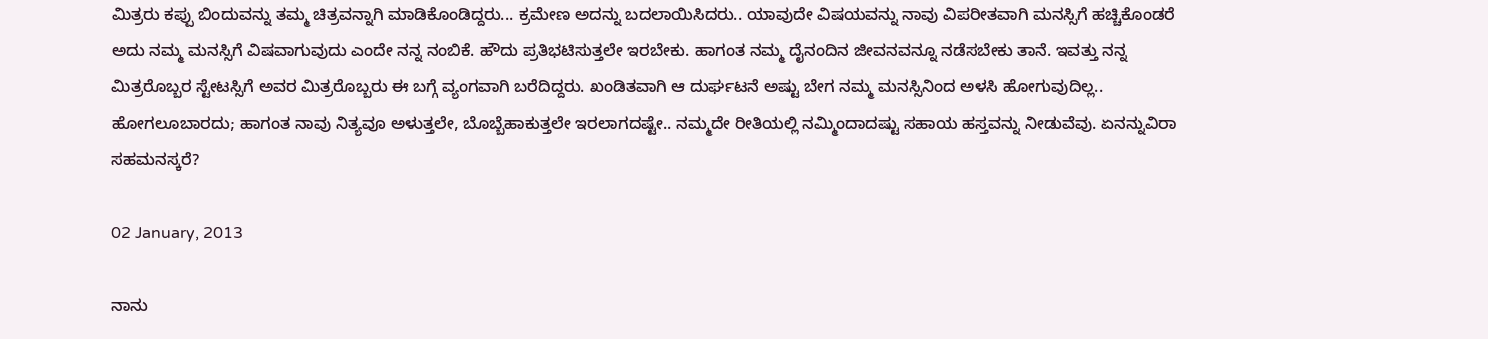ಮಿತ್ರರು ಕಪ್ಪು ಬಿಂದುವನ್ನು ತಮ್ಮ ಚಿತ್ರವನ್ನಾಗಿ ಮಾಡಿಕೊಂಡಿದ್ದರು... ಕ್ರಮೇಣ ಅದನ್ನು ಬದಲಾಯಿಸಿದರು.. ಯಾವುದೇ ವಿಷಯವನ್ನು ನಾವು ವಿಪರೀತವಾಗಿ ಮನಸ್ಸಿಗೆ ಹಚ್ಚಿಕೊಂಡರೆ ಅದು ನಮ್ಮ ಮನಸ್ಸಿಗೆ ವಿಷವಾಗುವುದು ಎಂದೇ ನನ್ನ ನಂಬಿಕೆ. ಹೌದು ಪ್ರತಿಭಟಿಸುತ್ತಲೇ ಇರಬೇಕು. ಹಾಗಂತ ನಮ್ಮ ದೈನಂದಿನ ಜೀವನವನ್ನೂ ನಡೆಸಬೇಕು ತಾನೆ. ಇವತ್ತು ನನ್ನ ಮಿತ್ರರೊಬ್ಬರ ಸ್ಟೇಟಸ್ಸಿಗೆ ಅವರ ಮಿತ್ರರೊಬ್ಬರು ಈ ಬಗ್ಗೆ ವ್ಯಂಗವಾಗಿ ಬರೆದಿದ್ದರು. ಖಂಡಿತವಾಗಿ ಆ ದುರ್ಘಟನೆ ಅಷ್ಟು ಬೇಗ ನಮ್ಮ ಮನಸ್ಸಿನಿಂದ ಅಳಸಿ ಹೋಗುವುದಿಲ್ಲ.. ಹೋಗಲೂಬಾರದು; ಹಾಗಂತ ನಾವು ನಿತ್ಯವೂ ಅಳುತ್ತಲೇ, ಬೊಬ್ಬೆಹಾಕುತ್ತಲೇ ಇರಲಾಗದಷ್ಟೇ.. ನಮ್ಮದೇ ರೀತಿಯಲ್ಲಿ ನಮ್ಮಿಂದಾದಷ್ಟು ಸಹಾಯ ಹಸ್ತವನ್ನು ನೀಡುವೆವು. ಏನನ್ನುವಿರಾ ಸಹಮನಸ್ಕರೆ?

02 January, 2013

ನಾನು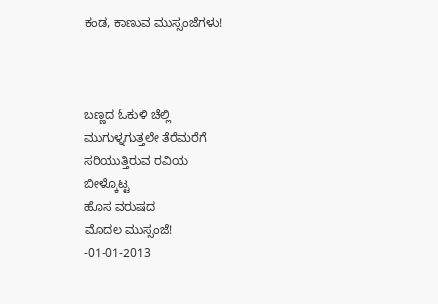ಕಂಡ, ಕಾಣುವ ಮುಸ್ಸಂಜೆಗಳು!



ಬಣ್ಣದ ಓಕುಳಿ ಚೆಲ್ಲಿ
ಮುಗುಳ್ನಗುತ್ತಲೇ ತೆರೆಮರೆಗೆ
ಸರಿಯುತ್ತಿರುವ ರವಿಯ
ಬೀಳ್ಕೊಟ್ಟ
ಹೊಸ ವರುಷದ
ಮೊದಲ ಮುಸ್ಸಂಜೆ!
-01-01-2013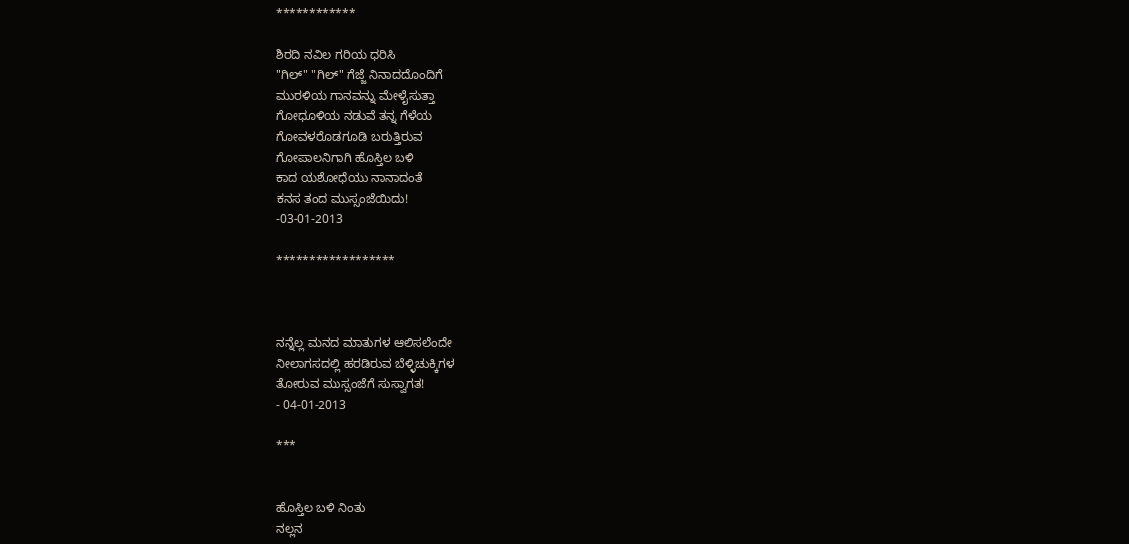************

ಶಿರದಿ ನವಿಲ ಗರಿಯ ಧರಿಸಿ
"ಗಿಲ್" "ಗಿಲ್" ಗೆಜ್ಜೆ ನಿನಾದದೊಂದಿಗೆ
ಮುರಳಿಯ ಗಾನವನ್ನು ಮೇಳೈಸುತ್ತಾ
ಗೋಧೂಳಿಯ ನಡುವೆ ತನ್ನ ಗೆಳೆಯ
ಗೋವಳರೊಡಗೂಡಿ ಬರುತ್ತಿರುವ
ಗೋಪಾಲನಿಗಾಗಿ ಹೊಸ್ತಿಲ ಬಳಿ
ಕಾದ ಯಶೋಧೆಯು ನಾನಾದಂತೆ
ಕನಸ ತಂದ ಮುಸ್ಸಂಜೆಯಿದು!
-03-01-2013

******************



ನನ್ನೆಲ್ಲ ಮನದ ಮಾತುಗಳ ಆಲಿಸಲೆಂದೇ
ನೀಲಾಗಸದಲ್ಲಿ ಹರಡಿರುವ ಬೆಳ್ಳಿಚುಕ್ಕಿಗಳ
ತೋರುವ ಮುಸ್ಸಂಜೆಗೆ ಸುಸ್ವಾಗತ!
- 04-01-2013

***


ಹೊಸ್ತಿಲ ಬಳಿ ನಿಂತು
ನಲ್ಲನ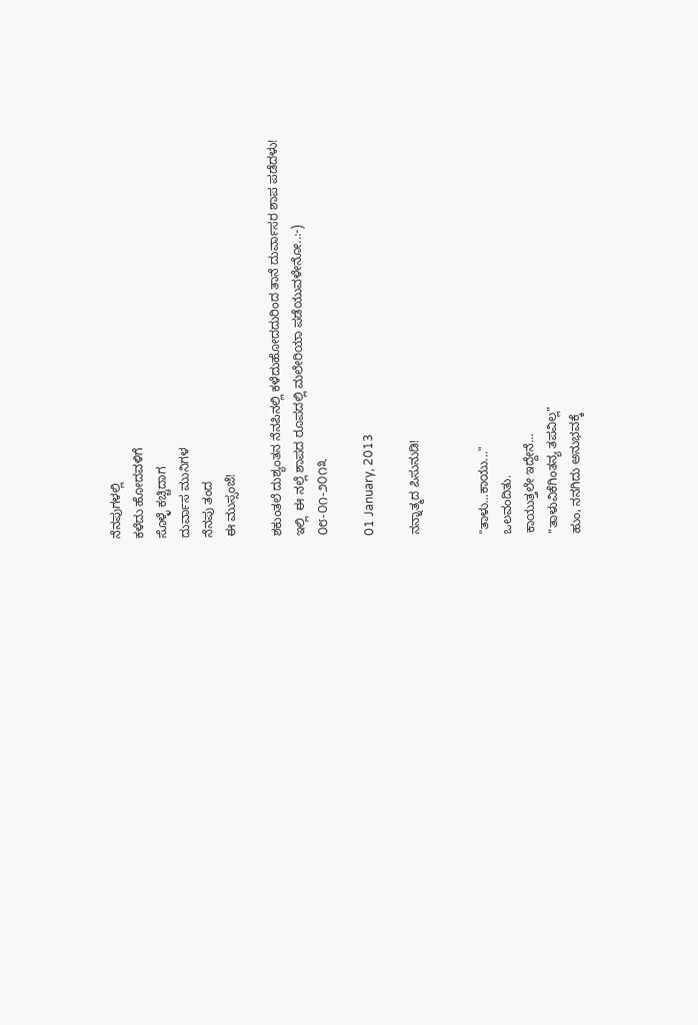ನೆನಪುಗಳಲ್ಲಿ
ಕಳೆದು ಹೋದವಳಿಗೆ
ಸೊಳ್ಳೆ ಕಚ್ಚಿದಾಗ
ದುರ್ವಾಸ ಮುನಿಗಳ
ನೆನಪು ತಂದ
ಈ ಮುಸ್ಸಂಜೆ!

ಶಕುಂತಲೆ ದುಶ್ಯಂತನ ನೆನಪಿನಲ್ಲಿ ಕಳೆದುಹೋದದುರಿಂದ ತಾನೆ ದುರ್ವಾಸರ ಶಾಪ ಪಡೆದಳು! ಇಲ್ಲಿ  ಈ ನಲ್ಲೆ ಶಾಪದ ರೂಪದಲ್ಲಿ ಮಲೇರಿಯಾ ಪಡೆಯುವಳೇನೋ..:-)
೦೮-೦೧-೨೦೧೩

01 January, 2013

ನನ್ನಾತ್ಮದ ಪಿಸುನುಡಿ!


"ತಾಳು...ಕಾಯು..."
ಒಲವಂದಿತು.
ಕಾಯುತ್ತಲೇ ಇದ್ದೇನೆ...
"ತಾಳುವಿಕೆಗಿಂತನ್ಯ ತಪವಿಲ್ಲ"
ಹುಂ, ನನಗಿದು ಅನುಭವಕ್ಕೆ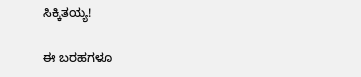ಸಿಕ್ಕಿತಯ್ಯ!

ಈ ಬರಹಗಳೂ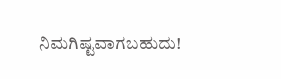ನಿಮಗಿಷ್ಟವಾಗಬಹುದು!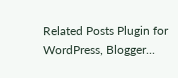Related Posts Plugin for WordPress, Blogger...